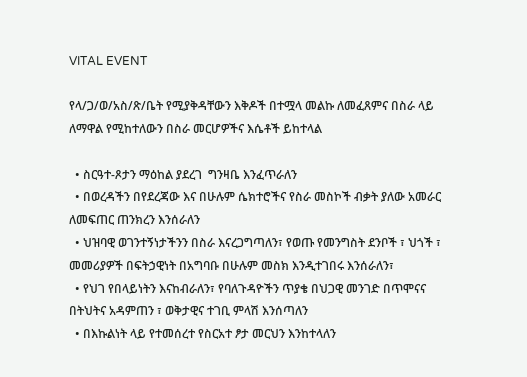VITAL EVENT

የላ/ጋ/ወ/አስ/ጽ/ቤት የሚያቅዳቸውን እቅዶች በተሟላ መልኩ ለመፈጸምና በስራ ላይ ለማዋል የሚከተለውን በስራ መርሆዎችና እሴቶች ይከተላል

  • ስርዓተ-ጾታን ማዕከል ያደረገ  ግንዛቤ እንፈጥራለን
  • በወረዳችን በየደረጃው እና በሁሉም ሴክተሮችና የስራ መስኮች ብቃት ያለው አመራር ለመፍጠር ጠንክረን እንሰራለን
  • ህዝባዊ ወገንተኝነታችንን በስራ እናረጋግጣለን፣ የወጡ የመንግስት ደንቦች ፣ ህጎች ፣ መመሪያዎች በፍትኃዊነት በአግባቡ በሁሉም መስክ እንዲተገበሩ እንሰራለን፣
  • የህገ የበላይነትን እናከብራለን፣ የባለጉዳዮችን ጥያቄ በህጋዊ መንገድ በጥሞናና በትህትና አዳምጠን ፣ ወቅታዊና ተገቢ ምላሽ እንሰጣለን
  • በእኩልነት ላይ የተመሰረተ የስርአተ ፆታ መርህን እንከተላለን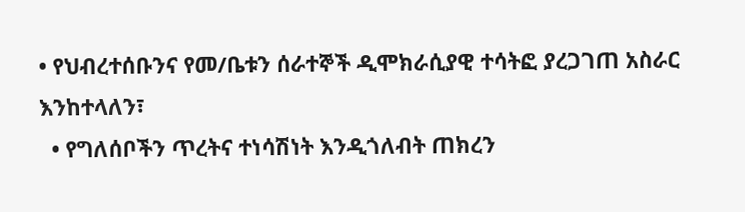• የህብረተሰቡንና የመ/ቤቱን ሰራተኞች ዲሞክራሲያዊ ተሳትፎ ያረጋገጠ አስራር እንከተላለን፣
  • የግለሰቦችን ጥረትና ተነሳሽነት እንዲጎለብት ጠክረን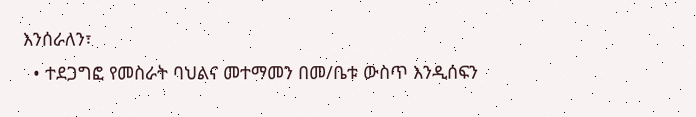እንሰራለን፣
  • ተደጋግፎ የመስራት ባህልና መተማመን በመ/ቤቱ ውስጥ እንዲሰፍን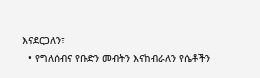እናደርጋለን፣
  • የግለሰብና የቡድን መብትን እናከብራለን የሴቶችን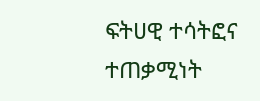ፍትሀዊ ተሳትፎና ተጠቃሚነት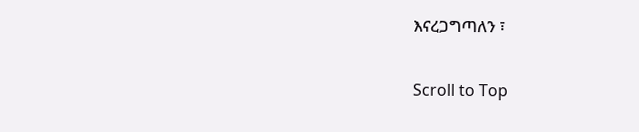እናረጋግጣለን ፣

Scroll to Top